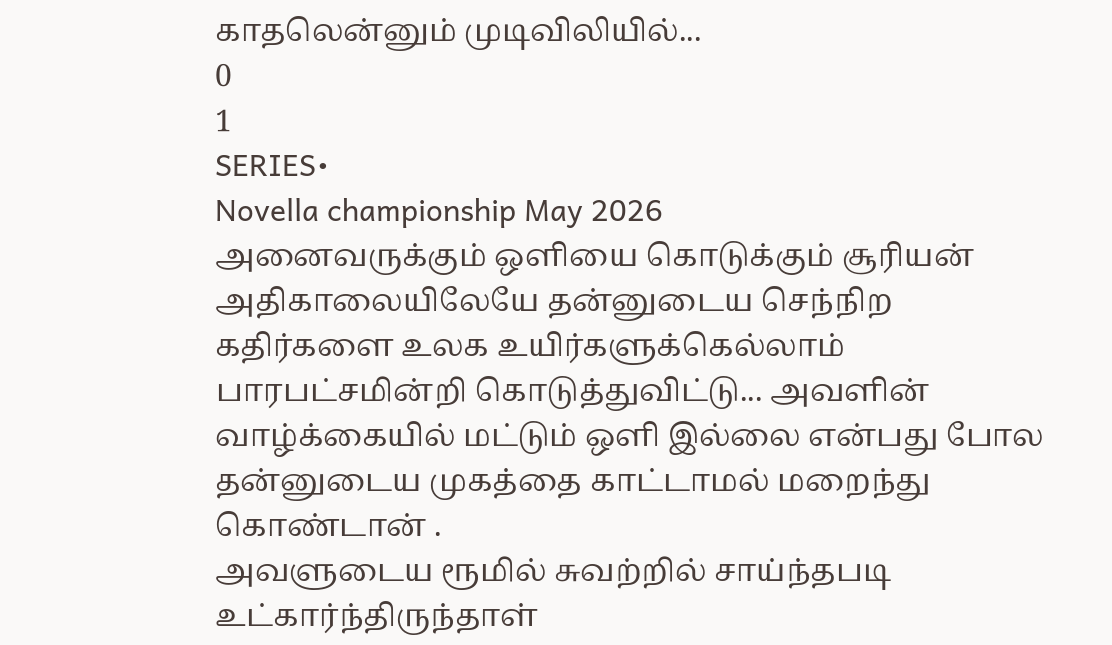காதலென்னும் முடிவிலியில்...
0
1
SERIES•
Novella championship May 2026
அனைவருக்கும் ஒளியை கொடுக்கும் சூரியன் அதிகாலையிலேயே தன்னுடைய செந்நிற கதிர்களை உலக உயிர்களுக்கெல்லாம் பாரபட்சமின்றி கொடுத்துவிட்டு... அவளின் வாழ்க்கையில் மட்டும் ஒளி இல்லை என்பது போல தன்னுடைய முகத்தை காட்டாமல் மறைந்து கொண்டான் .
அவளுடைய ரூமில் சுவற்றில் சாய்ந்தபடி உட்கார்ந்திருந்தாள்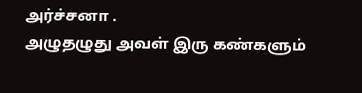அர்ச்சனா .
அழுதழுது அவள் இரு கண்களும்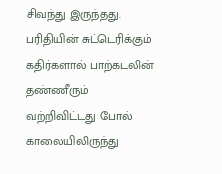சிவந்து இருந்தது. பரிதியின் சுட்டெரிக்கும் கதிர்களால் பாற்கடலின் தண்ணீரும் வற்றிவிட்டது போல் காலையிலிருந்து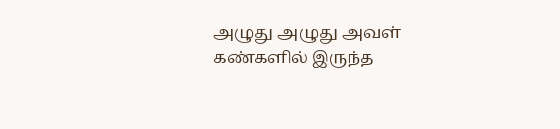அழுது அழுது அவள் கண்களில் இருந்த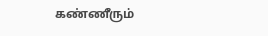கண்ணீரும்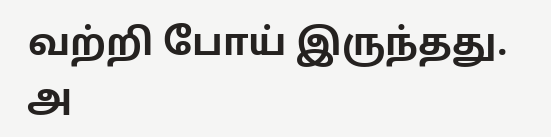வற்றி போய் இருந்தது.
அ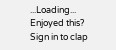...Loading...
Enjoyed this?
Sign in to clap